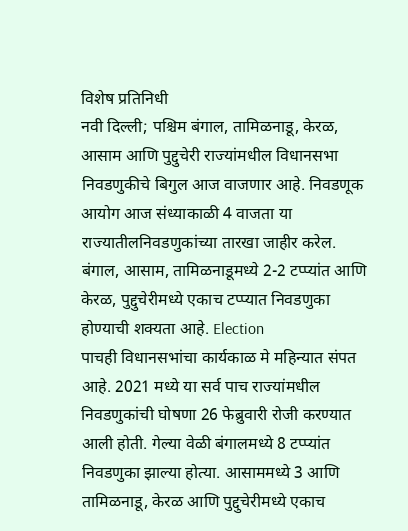विशेष प्रतिनिधी
नवी दिल्ली; पश्चिम बंगाल, तामिळनाडू, केरळ, आसाम आणि पुद्दुचेरी राज्यांमधील विधानसभा निवडणुकीचे बिगुल आज वाजणार आहे. निवडणूक आयोग आज संध्याकाळी 4 वाजता या राज्यातीलनिवडणुकांच्या तारखा जाहीर करेल. बंगाल, आसाम, तामिळनाडूमध्ये 2-2 टप्प्यांत आणि केरळ, पुद्दुचेरीमध्ये एकाच टप्प्यात निवडणुका होण्याची शक्यता आहे. Election
पाचही विधानसभांचा कार्यकाळ मे महिन्यात संपत आहे. 2021 मध्ये या सर्व पाच राज्यांमधील निवडणुकांची घोषणा 26 फेब्रुवारी रोजी करण्यात आली होती. गेल्या वेळी बंगालमध्ये 8 टप्प्यांत निवडणुका झाल्या होत्या. आसाममध्ये 3 आणि तामिळनाडू, केरळ आणि पुद्दुचेरीमध्ये एकाच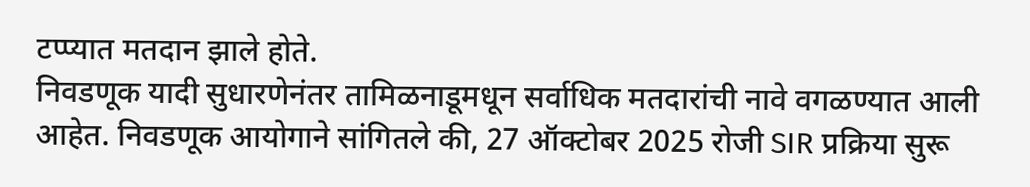टप्प्यात मतदान झाले होते.
निवडणूक यादी सुधारणेनंतर तामिळनाडूमधून सर्वाधिक मतदारांची नावे वगळण्यात आली आहेत. निवडणूक आयोगाने सांगितले की, 27 ऑक्टोबर 2025 रोजी SIR प्रक्रिया सुरू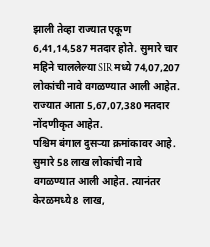झाली तेव्हा राज्यात एकूण 6,41,14,587 मतदार होते. सुमारे चार महिने चाललेल्या SIR मध्ये 74,07,207 लोकांची नावे वगळण्यात आली आहेत. राज्यात आता 5,67,07,380 मतदार नोंदणीकृत आहेत.
पश्चिम बंगाल दुसऱ्या क्रमांकावर आहे. सुमारे 58 लाख लोकांची नावे वगळण्यात आली आहेत. त्यानंतर केरळमध्ये 8 लाख,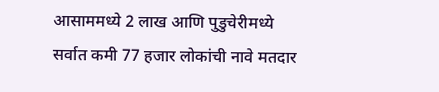आसाममध्ये 2 लाख आणि पुडुचेरीमध्ये सर्वात कमी 77 हजार लोकांची नावे मतदार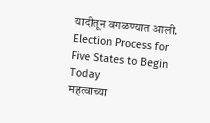यादीतून वगळण्यात आली.
Election Process for Five States to Begin Today
महत्वाच्या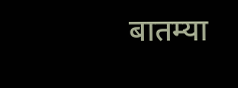बातम्या